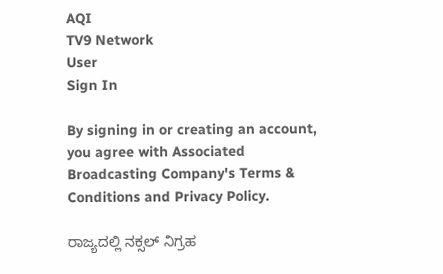AQI
TV9 Network
User
Sign In

By signing in or creating an account, you agree with Associated Broadcasting Company's Terms & Conditions and Privacy Policy.

ರಾಜ್ಯದಲ್ಲಿ ನಕ್ಸಲ್ ನಿಗ್ರಹ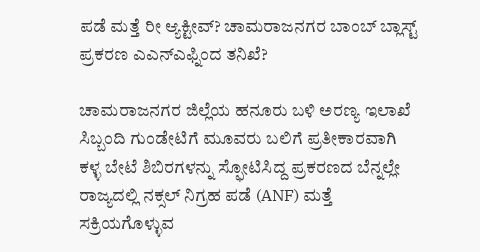ಪಡೆ ಮತ್ತೆ ರೀ ಆ್ಯಕ್ಟೀವ್? ಚಾಮರಾಜನಗರ ಬಾಂಬ್ ಬ್ಲಾಸ್ಟ್ ಪ್ರಕರಣ ಎಎನ್ಎಫ್ನಿಂದ ತನಿಖೆ?

ಚಾಮರಾಜನಗರ ಜಿಲ್ಲೆಯ ಹನೂರು ಬಳಿ ಅರಣ್ಯ ಇಲಾಖೆ ಸಿಬ್ಬಂದಿ ಗುಂಡೇಟಿಗೆ ಮೂವರು ಬಲಿಗೆ ಪ್ರತೀಕಾರವಾಗಿ ಕಳ್ಳ ಬೇಟೆ ಶಿಬಿರಗಳನ್ನು ಸ್ಫೋಟಿಸಿದ್ದ ಪ್ರಕರಣದ ಬೆನ್ನಲ್ಲೇ ರಾಜ್ಯದಲ್ಲಿ ನಕ್ಸಲ್ ನಿಗ್ರಹ ಪಡೆ (ANF) ಮತ್ತೆ ಸಕ್ರಿಯಗೊಳ್ಳುವ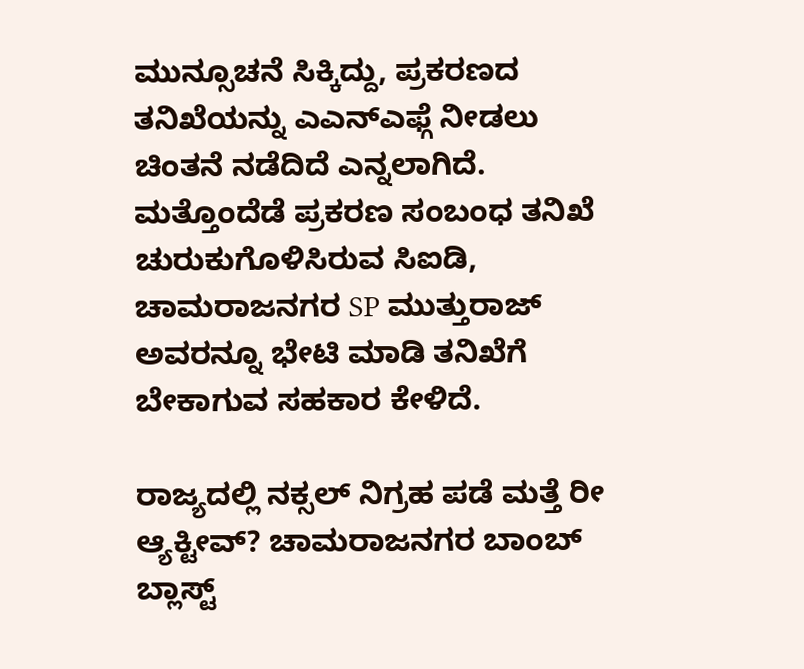ಮುನ್ಸೂಚನೆ ಸಿಕ್ಕಿದ್ದು, ಪ್ರಕರಣದ ತನಿಖೆಯನ್ನು ಎಎನ್‌ಎಫ್ಗೆ ನೀಡಲು ಚಿಂತನೆ ನಡೆದಿದೆ ಎನ್ನಲಾಗಿದೆ. ಮತ್ತೊಂದೆಡೆ ಪ್ರಕರಣ ಸಂಬಂಧ ತನಿಖೆ ಚುರುಕುಗೊಳಿಸಿರುವ ಸಿಐಡಿ, ಚಾಮರಾಜನಗರ SP ಮುತ್ತುರಾಜ್ ಅವರನ್ನೂ ಭೇಟಿ ಮಾಡಿ ತನಿಖೆಗೆ ಬೇಕಾಗುವ ಸಹಕಾರ ಕೇಳಿದೆ.

ರಾಜ್ಯದಲ್ಲಿ ನಕ್ಸಲ್ ನಿಗ್ರಹ ಪಡೆ ಮತ್ತೆ ರೀ ಆ್ಯಕ್ಟೀವ್? ಚಾಮರಾಜನಗರ ಬಾಂಬ್ ಬ್ಲಾಸ್ಟ್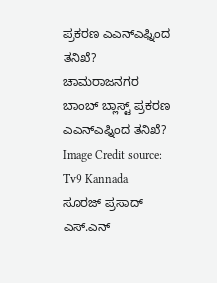ಪ್ರಕರಣ ಎಎನ್ಎಫ್ನಿಂದ ತನಿಖೆ?
ಚಾಮರಾಜನಗರ ಬಾಂಬ್ ಬ್ಲಾಸ್ಟ್ ಪ್ರಕರಣ ಎಎನ್ಎಫ್ನಿಂದ ತನಿಖೆ? Image Credit source: Tv9 Kannada
ಸೂರಜ್ ಪ್ರಸಾದ್ ಎಸ್.ಎನ್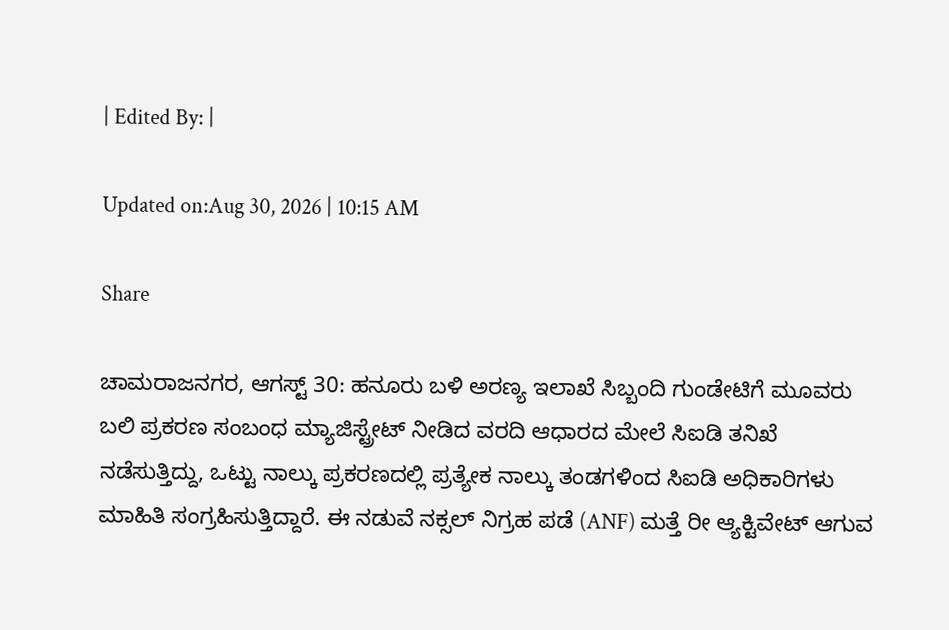| Edited By: |

Updated on:Aug 30, 2026 | 10:15 AM

Share

ಚಾಮರಾಜನಗರ, ಆಗಸ್ಟ್ 30: ಹನೂರು ಬಳಿ ಅರಣ್ಯ ಇಲಾಖೆ ಸಿಬ್ಬಂದಿ ಗುಂಡೇಟಿಗೆ ಮೂವರು ಬಲಿ ಪ್ರಕರಣ ಸಂಬಂಧ ಮ್ಯಾಜಿಸ್ಟ್ರೇಟ್ ನೀಡಿದ ವರದಿ ಆಧಾರದ ಮೇಲೆ ಸಿಐಡಿ ತನಿಖೆ ನಡೆಸುತ್ತಿದ್ದು, ಒಟ್ಟು ನಾಲ್ಕು ಪ್ರಕರಣದಲ್ಲಿ ಪ್ರತ್ಯೇಕ ನಾಲ್ಕು ತಂಡಗಳಿಂದ ಸಿಐಡಿ ಅಧಿಕಾರಿಗಳು ಮಾಹಿತಿ ಸಂಗ್ರಹಿಸುತ್ತಿದ್ದಾರೆ. ಈ ನಡುವೆ ನಕ್ಸಲ್ ನಿಗ್ರಹ ಪಡೆ (ANF) ಮತ್ತೆ ರೀ ಆ್ಯಕ್ಟಿವೇಟ್ ಆಗುವ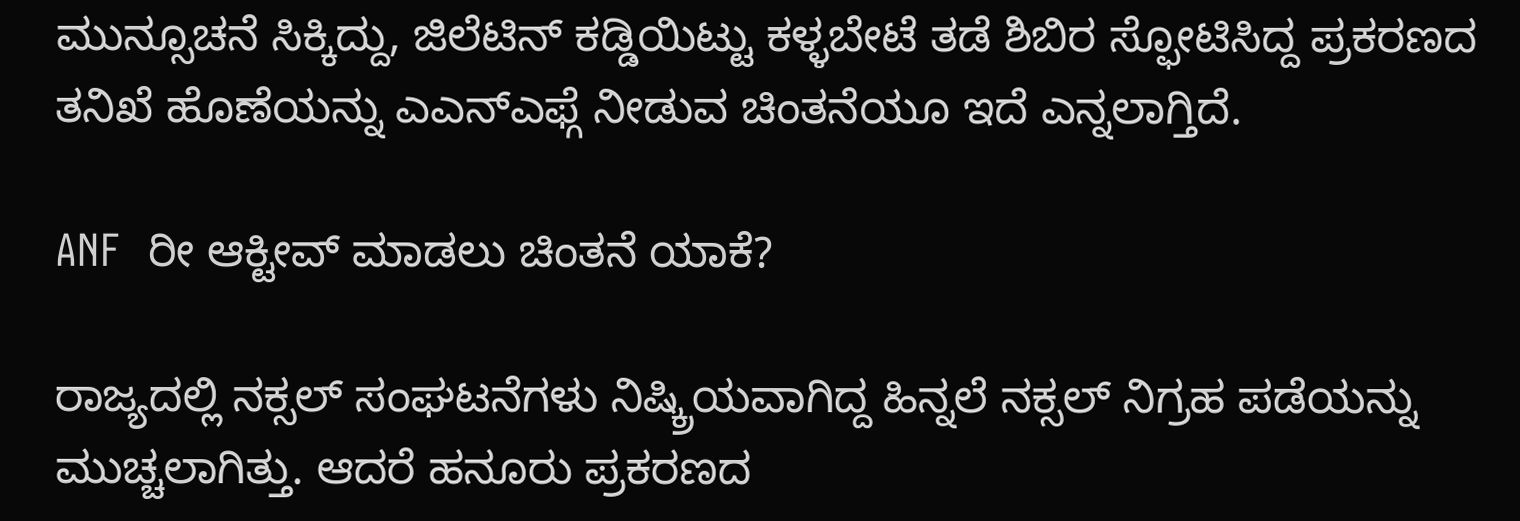ಮುನ್ಸೂಚನೆ ಸಿಕ್ಕಿದ್ದು, ಜಿಲೆಟಿನ್ ಕಡ್ಡಿಯಿಟ್ಟು ಕಳ್ಳಬೇಟೆ ತಡೆ ಶಿಬಿರ ಸ್ಫೋಟಿಸಿದ್ದ ಪ್ರಕರಣದ ತನಿಖೆ ಹೊಣೆಯನ್ನು ಎಎನ್ಎಫ್ಗೆ ನೀಡುವ ಚಿಂತನೆಯೂ ಇದೆ ಎನ್ನಲಾಗ್ತಿದೆ.

ANF  ರೀ ಆಕ್ಟೀವ್ ಮಾಡಲು ಚಿಂತನೆ ಯಾಕೆ?

ರಾಜ್ಯದಲ್ಲಿ ನಕ್ಸಲ್ ಸಂಘಟನೆಗಳು ನಿಷ್ಕ್ರಿಯವಾಗಿದ್ದ ಹಿನ್ನಲೆ ನಕ್ಸಲ್ ನಿಗ್ರಹ ಪಡೆಯನ್ನು ಮುಚ್ಚಲಾಗಿತ್ತು. ಆದರೆ ಹನೂರು ಪ್ರಕರಣದ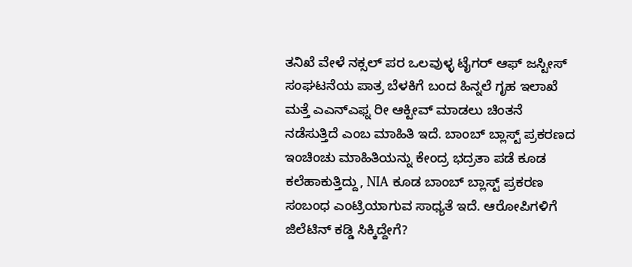ತನಿಖೆ ವೇಳೆ ನಕ್ಸಲ್ ಪರ ಒಲವುಳ್ಳ ಟೈಗರ್ ಆಫ್ ಜಸ್ಟೀಸ್ ಸಂಘಟನೆಯ ಪಾತ್ರ ಬೆಳಕಿಗೆ ಬಂದ ಹಿನ್ನಲೆ ಗೃಹ ಇಲಾಖೆ ಮತ್ತೆ ಎಎನ್ಎಫ್ನ ರೀ ಆಕ್ಟೀವ್ ಮಾಡಲು ಚಿಂತನೆ ನಡೆಸುತ್ತಿದೆ ಎಂಬ ಮಾಹಿತಿ ಇದೆ. ಬಾಂಬ್ ಬ್ಲಾಸ್ಟ್ ಪ್ರಕರಣದ ಇಂಚಿಂಚು ಮಾಹಿತಿಯನ್ನು ಕೇಂದ್ರ ಭದ್ರತಾ ಪಡೆ ಕೂಡ ಕಲೆಹಾಕುತ್ತಿದ್ದು, NIA ಕೂಡ ಬಾಂಬ್ ಬ್ಲಾಸ್ಟ್ ಪ್ರಕರಣ ಸಂಬಂಧ ಎಂಟ್ರಿಯಾಗುವ ಸಾಧ್ಯತೆ ಇದೆ. ಆರೋಪಿಗಳಿಗೆ ಜಿಲೆಟಿನ್ ಕಡ್ಡಿ ಸಿಕ್ಕಿದ್ದೇಗೆ?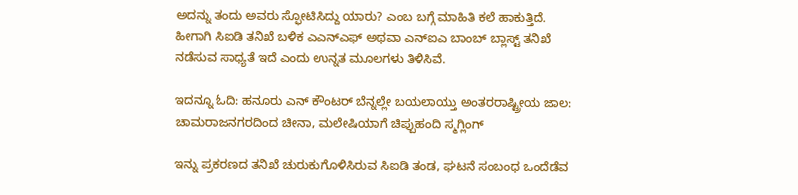ಅದನ್ನು ತಂದು ಅವರು ಸ್ಫೋಟಿಸಿದ್ದು ಯಾರು? ಎಂಬ ಬಗ್ಗೆ ಮಾಹಿತಿ ಕಲೆ ಹಾಕುತ್ತಿದೆ. ಹೀಗಾಗಿ ಸಿಐಡಿ ತನಿಖೆ ಬಳಿಕ ಎಎನ್ಎಫ್ ಅಥವಾ ಎನ್ಐಎ ಬಾಂಬ್ ಬ್ಲಾಸ್ಟ್ ತನಿಖೆ ನಡೆಸುವ ಸಾಧ್ಯತೆ ಇದೆ ಎಂದು ಉನ್ನತ ಮೂಲಗಳು ತಿಳಿಸಿವೆ.

ಇದನ್ನೂ ಓದಿ: ಹನೂರು ಎನ್ ಕೌಂಟರ್ ಬೆನ್ನಲ್ಲೇ ಬಯಲಾಯ್ತು ಅಂತರರಾಷ್ಟ್ರೀಯ ಜಾಲ: ಚಾಮರಾಜನಗರದಿಂದ ಚೀನಾ, ಮಲೇಷಿಯಾಗೆ ಚಿಪ್ಪುಹಂದಿ ಸ್ಮಗ್ಲಿಂಗ್

ಇನ್ನು ಪ್ರಕರಣದ ತನಿಖೆ ಚುರುಕುಗೊಳಿಸಿರುವ ಸಿಐಡಿ ತಂಡ, ಘಟನೆ ಸಂಬಂಧ ಒಂದೆಡೆವ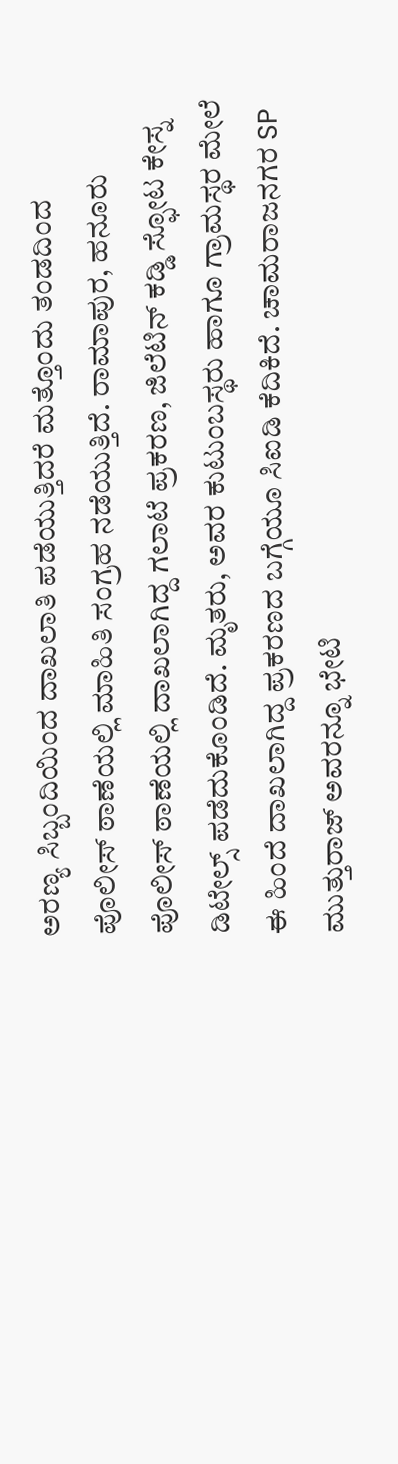ಅರಣ್ಯ ಸಿಬ್ಬಂದಿಯಿಂದ ದಾಖಲಾತಿ ಪಡೆಯುತ್ತಿದರೆ ಮತ್ತೊಂದು ತಂಡದಿಂದ ಪೊಲೀಸ್ ಠಾಣೆಯಲ್ಲಿ ಮಾಹಿತಿ ಸಂಗ್ರಹ ನಡೆಯುತ್ತಿದೆ. ರಾಮಾಪುರ, ಹನೂರು ಪೊಲೀಸ್ ಠಾಣೆಯಲ್ಲಿ ದಾಖಲಾಗಿದ್ದ ಗಲಾಟೆ ಪ್ರಕರಣ, ಜಿಲೆಟಿನ್ ಕಡ್ಡಿ ಸ್ಫೋಟ ಕೇಸ್ನ ಡಿಟೇಲ್ಸ್ ಪಡೆದುಕೊಂಡಿದೆ. ಮೃತರು, ಅವರ ಕುಟುಂಬಸ್ಥರು ಹಾಗೂ ಗ್ರಾಮಸ್ಥರ ಮೇಲೆ ಈ ಹಿಂದೆ ದಾಖಲಾಗಿದ್ದ ಪ್ರಕರಣದ ಬಗ್ಗೆಯೂ ಸಿಐಡಿ ಕೆದಿಕಿದೆ. ಚಾಮರಾಜನಗರ SP ಮುತ್ತುರಾಜ್ ಅವರನ್ನೂ ಭೇಟಿ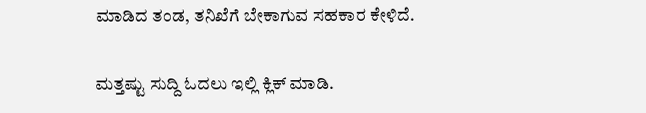ಮಾಡಿದ ತಂಡ, ತನಿಖೆಗೆ ಬೇಕಾಗುವ ಸಹಕಾರ ಕೇಳಿದೆ.

ಮತ್ತಷ್ಟು ಸುದ್ದಿ ಓದಲು ಇಲ್ಲಿ ಕ್ಲಿಕ್ ಮಾಡಿ.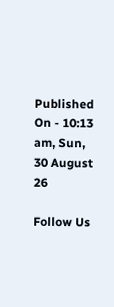Published On - 10:13 am, Sun, 30 August 26

Follow Us